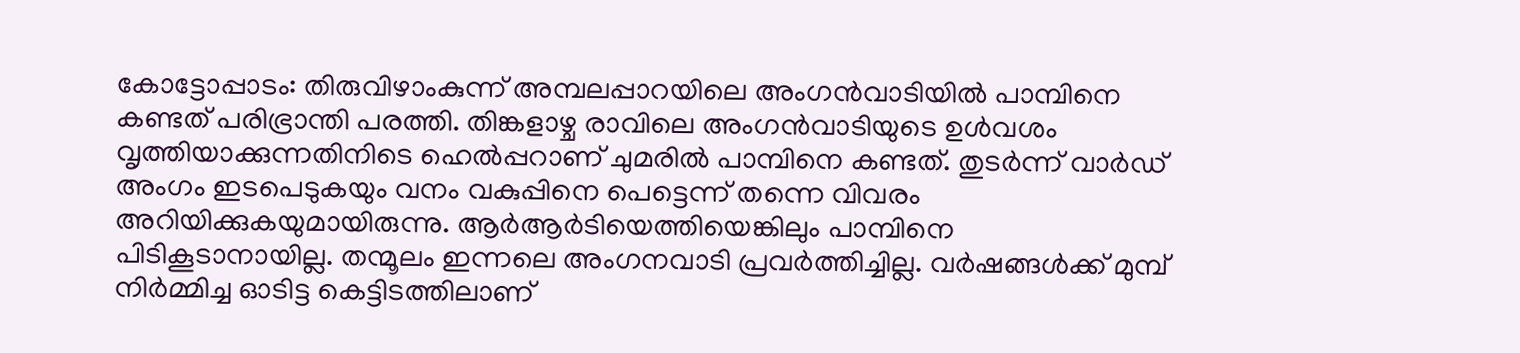കോട്ടോപ്പാടം: തിരുവിഴാംകുന്ന് അമ്പലപ്പാറയിലെ അംഗൻവാടിയിൽ പാമ്പിനെ കണ്ടത് പരിഭ്രാന്തി പരത്തി. തിങ്കളാഴ്ച രാവിലെ അംഗൻവാടിയുടെ ഉൾവശം വൃത്തിയാക്കുന്നതിനിടെ ഹെൽപ്പറാണ് ചുമരിൽ പാമ്പിനെ കണ്ടത്. തുടർന്ന് വാർഡ് അംഗം ഇടപെടുകയും വനം വകുപ്പിനെ പെട്ടെന്ന് തന്നെ വിവരം അറിയിക്കുകയുമായിരുന്നു. ആർആർടിയെത്തിയെങ്കിലും പാമ്പിനെ പിടികൂടാനായില്ല. തന്മൂലം ഇന്നലെ അംഗനവാടി പ്രവർത്തിച്ചില്ല. വർഷങ്ങൾക്ക് മുമ്പ് നിർമ്മിച്ച ഓടിട്ട കെട്ടിടത്തിലാണ്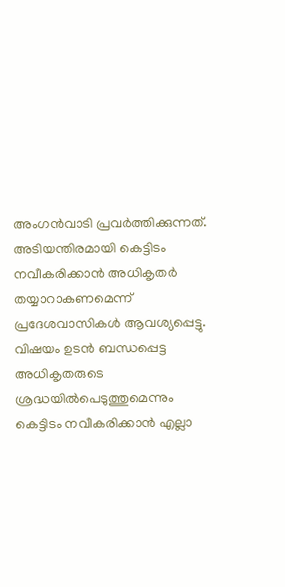അംഗൻവാടി പ്രവർത്തിക്കുന്നത്. അടിയന്തിരമായി കെട്ടിടം നവീകരിക്കാൻ അധികൃതർ തയ്യാറാകണമെന്ന് പ്രദേശവാസികൾ ആവശ്യപ്പെട്ടു. വിഷയം ഉടൻ ബന്ധപ്പെട്ട അധികൃതരുടെ ശ്രദ്ധയിൽപെടുത്തുമെന്നും കെട്ടിടം നവീകരിക്കാൻ എല്ലാ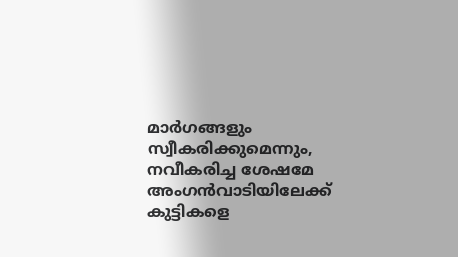മാർഗങ്ങളും സ്വീകരിക്കുമെന്നും, നവീകരിച്ച ശേഷമേ അംഗൻവാടിയിലേക്ക് കുട്ടികളെ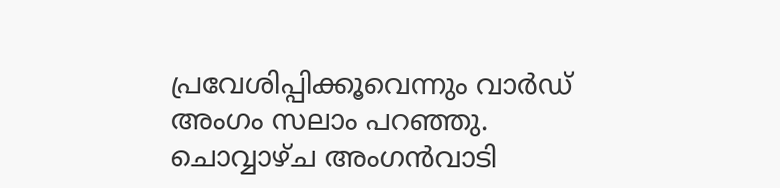പ്രവേശിപ്പിക്കൂവെന്നും വാർഡ് അംഗം സലാം പറഞ്ഞു. ചൊവ്വാഴ്ച അംഗൻവാടി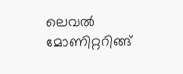ലെവൽ മോണിറ്ററിങ്ങ്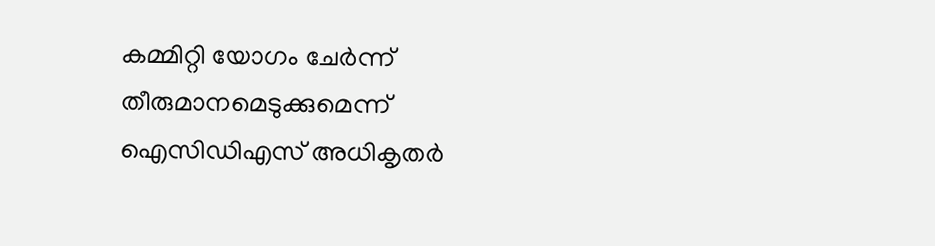കമ്മിറ്റി യോഗം ചേർന്ന് തീരുമാനമെടുക്കുമെന്ന് ഐസിഡിഎസ് അധികൃതർ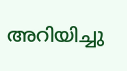അറിയിച്ചു